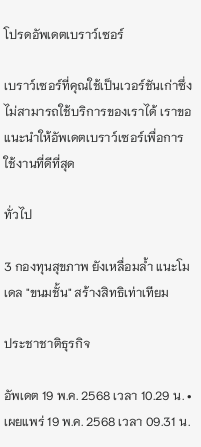โปรดอัพเดตเบราว์เซอร์

เบราว์เซอร์ที่คุณใช้เป็นเวอร์ชันเก่าซึ่งไม่สามารถใช้บริการของเราได้ เราขอแนะนำให้อัพเดตเบราว์เซอร์เพื่อการใช้งานที่ดีที่สุด

ทั่วไป

3 กองทุนสุขภาพ ยังเหลื่อมล้ำ แนะโมเดล "ขนมชั้น" สร้างสิทธิเท่าเทียม

ประชาชาติธุรกิจ

อัพเดต 19 พ.ค. 2568 เวลา 10.29 น. • เผยแพร่ 19 พ.ค. 2568 เวลา 09.31 น.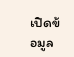เปิดข้อมูล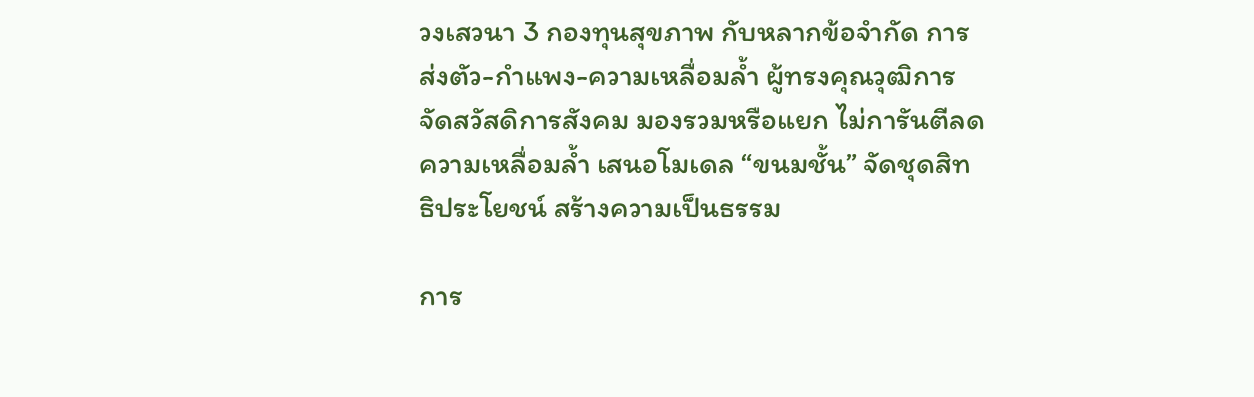วงเสวนา 3 กองทุนสุขภาพ กับหลากข้อจำกัด การส่งตัว-กำแพง-ความเหลื่อมล้ำ ผู้ทรงคุณวุฒิการจัดสวัสดิการสังคม มองรวมหรือแยก ไม่การันตีลดความเหลื่อมล้ำ เสนอโมเดล “ขนมชั้น” จัดชุดสิทธิประโยชน์ สร้างความเป็นธรรม

การ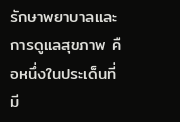รักษาพยาบาลและการดูแลสุขภาพ คือหนึ่งในประเด็นที่มี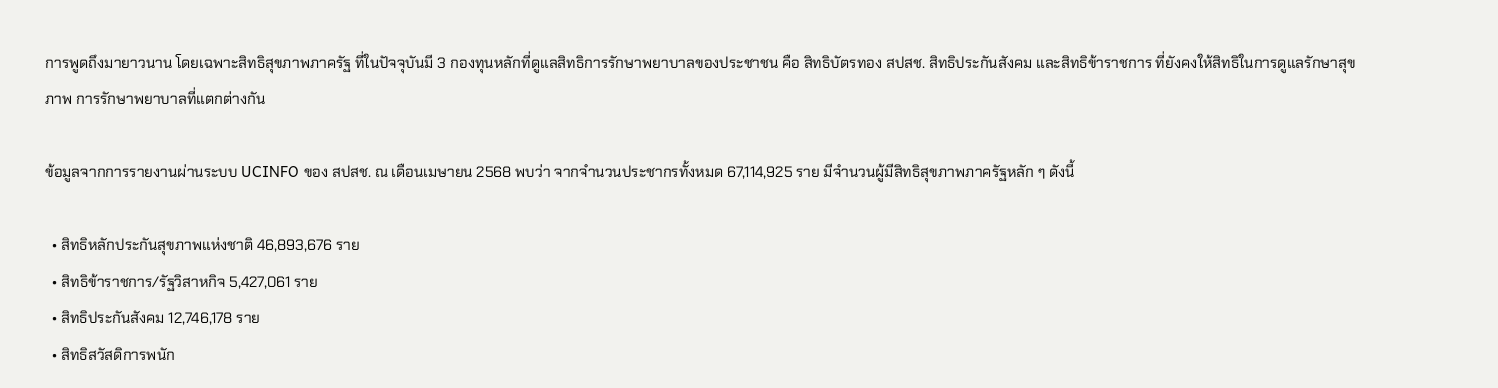การพูดถึงมายาวนาน โดยเฉพาะสิทธิสุขภาพภาครัฐ ที่ในปัจจุบันมี 3 กองทุนหลักที่ดูแลสิทธิการรักษาพยาบาลของประชาชน คือ สิทธิบัตรทอง สปสช. สิทธิประกันสังคม และสิทธิข้าราชการ ที่ยังคงให้สิทธิในการดูแลรักษาสุขภาพ การรักษาพยาบาลที่แตกต่างกัน

ข้อมูลจากการรายงานผ่านระบบ UCINFO ของ สปสช. ณ เดือนเมษายน 2568 พบว่า จากจำนวนประชากรทั้งหมด 67,114,925 ราย มีจำนวนผู้มีสิทธิสุขภาพภาครัฐหลัก ๆ ดังนี้

  • สิทธิหลักประกันสุขภาพแห่งชาติ 46,893,676 ราย
  • สิทธิข้าราชการ/รัฐวิสาหกิจ 5,427,061 ราย
  • สิทธิประกันสังคม 12,746,178 ราย
  • สิทธิสวัสดิการพนัก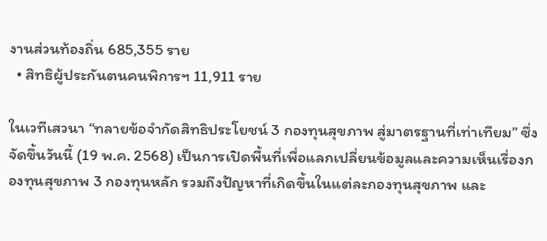งานส่วนท้องถิ่น 685,355 ราย
  • สิทธิผู้ประกันตนคนพิการฯ 11,911 ราย

ในเวทีเสวนา “ทลายข้อจำกัดสิทธิประโยชน์ 3 กองทุนสุขภาพ สู่มาตรฐานที่เท่าเทียม” ซึ่งจัดขึ้นวันนี้ (19 พ.ค. 2568) เป็นการเปิดพื้นที่เพื่อแลกเปลี่ยนข้อมูลและความเห็นเรื่องกองทุนสุขภาพ 3 กองทุนหลัก รวมถึงปัญหาที่เกิดขึ้นในแต่ละกองทุนสุขภาพ และ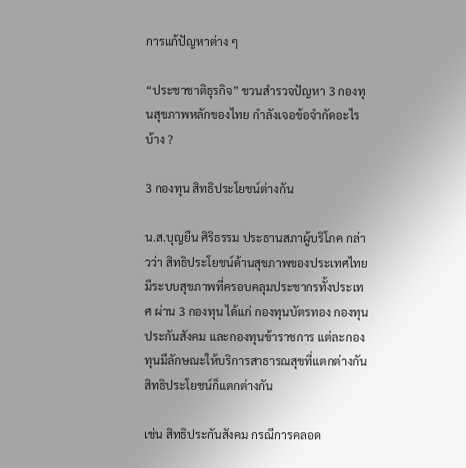การแก้ปัญหาต่าง ๆ

“ประชาชาติธุรกิจ” ชวนสำรวจปัญหา 3 กองทุนสุขภาพหลักของไทย กำลังเจอข้อจำกัดอะไรบ้าง ?

3 กองทุน สิทธิประโยชน์ต่างกัน

น.ส.บุญยืน ศิริธรรม ประธานสภาผู้บริโภค กล่าวว่า สิทธิประโยชน์ด้านสุขภาพของประเทศไทยมีระบบสุขภาพที่ครอบคลุมประชากรทั้งประเทศ ผ่าน 3 กองทุน ได้แก่ กองทุนบัตรทอง กองทุนประกันสังคม และกองทุนข้าราชการ แต่ละกองทุนมีลักษณะให้บริการสาธารณสุขที่แตกต่างกัน สิทธิประโยชน์ก็แตกต่างกัน

เช่น สิทธิประกันสังคม กรณีการคลอด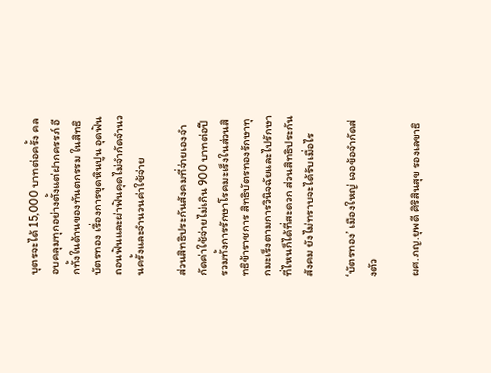บุตรจะได้ 15,000 บาทต่อครั้ง คลอบคลุมทุกอย่างตั้งแต่ฝากครรภ์ อีกทั้งในด้านของทันตกรรม ในสิทธิบัตรทอง เรื่องการขุดหินปูน อุดฟัน ถอนฟันและผ่าฟันคุดไม่จำกัดจำนวนครั้งและจำนวนค่าใช้จ่าย

ส่วนสิทธิประกันสังคมที่จ่ายเองจำกัดค่าใช้จ่ายไม่เกิน 900 บาทต่อปี รวมทั้งการรักษาโรคมะเร็งในส่วนสิทธิข้าราชการ สิทธิบัตรทองรักษาทุกมะเร็งตามการวินิจฉัยและไปรักษาที่ไหนก็ได้ที่สะดวก ส่วนสิทธิประกันสังคม ยังไม่ทราบจะได้รับเมื่อไร

‘บัตรทอง’ เมืองใหญ่ เจอข้อจำกัดส่งตัว

ผศ.ภญ.ยุพดี ศิริสินสุข รองเลขาธิ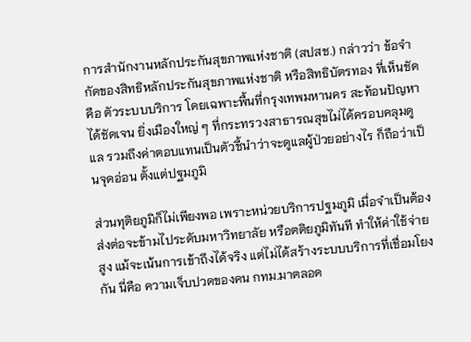การสำนักงานหลักประกันสุขภาพแห่งชาติ (สปสช.) กล่าวว่า ข้อจำกัดของสิทธิหลักประกันสุขภาพแห่งชาติ หรือสิทธิบัตรทอง ที่เห็นชัดคือ ตัวระบบบริการ โดยเฉพาะพื้นที่กรุงเทพมหานคร สะท้อนปัญหาได้ชัดเจน ยิ่งเมืองใหญ่ ๆ ที่กระทรวงสาธารณสุขไม่ได้ครอบคลุมดูแล รวมถึงค่าตอบแทนเป็นตัวชี้นำว่าจะดูแลผู้ป่วยอย่างไร ก็ถือว่าเป็นจุดอ่อน ตั้งแต่ปฐมภูมิ

ส่วนทุติยภูมิก็ไม่เพียงพอ เพราะหน่วยบริการปฐมภูมิ เมื่อจำเป็นต้องส่งต่อจะข้ามไประดับมหาวิทยาลัย หรือตติยภูมิทันที ทำให้ค่าใช้จ่ายสูง แม้จะเน้นการเข้าถึงได้จริง แต่ไม่ได้สร้างระบบบริการที่เชื่อมโยงกัน นี่คือ ความเจ็บปวดของคน กทม.มาตลอด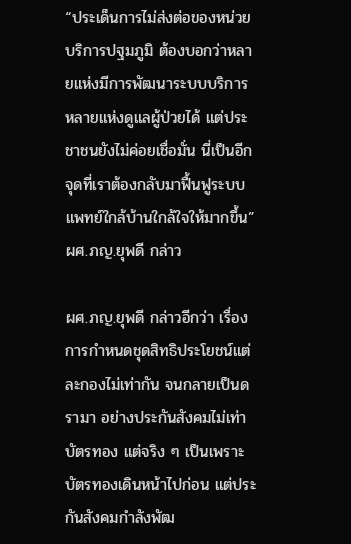“ประเด็นการไม่ส่งต่อของหน่วยบริการปฐมภูมิ ต้องบอกว่าหลายแห่งมีการพัฒนาระบบบริการ หลายแห่งดูแลผู้ป่วยได้ แต่ประชาชนยังไม่ค่อยเชื่อมั่น นี่เป็นอีกจุดที่เราต้องกลับมาฟื้นฟูระบบแพทย์ใกล้บ้านใกล้ใจให้มากขึ้น” ผศ.ภญ.ยุพดี กล่าว

ผศ.ภญ.ยุพดี กล่าวอีกว่า เรื่องการกำหนดชุดสิทธิประโยชน์แต่ละกองไม่เท่ากัน จนกลายเป็นดรามา อย่างประกันสังคมไม่เท่าบัตรทอง แต่จริง ๆ เป็นเพราะบัตรทองเดินหน้าไปก่อน แต่ประกันสังคมกำลังพัฒ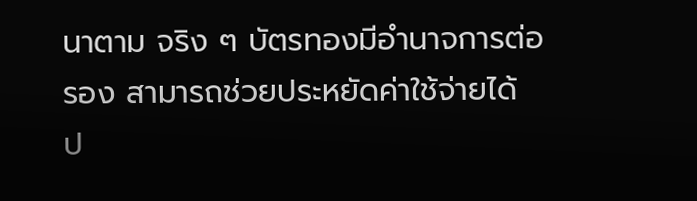นาตาม จริง ๆ บัตรทองมีอำนาจการต่อรอง สามารถช่วยประหยัดค่าใช้จ่ายได้ ป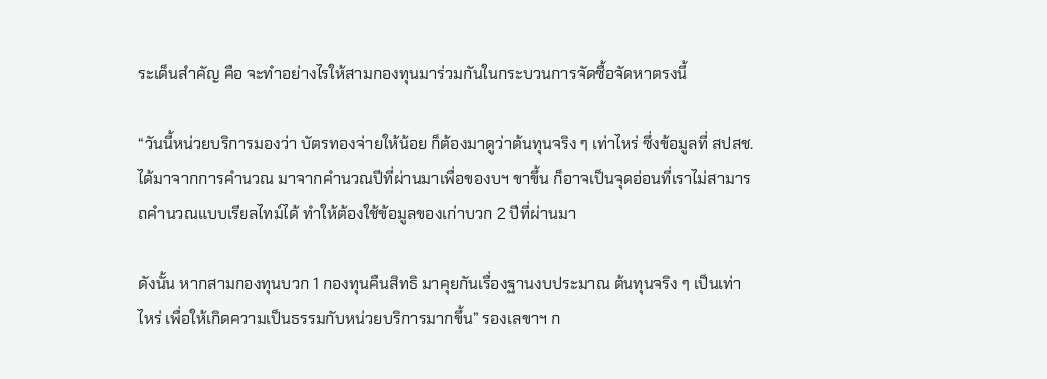ระเด็นสำคัญ คือ จะทำอย่างไรให้สามกองทุนมาร่วมกันในกระบวนการจัดซื้อจัดหาตรงนี้

“วันนี้หน่วยบริการมองว่า บัตรทองจ่ายให้น้อย ก็ต้องมาดูว่าต้นทุนจริง ๆ เท่าไหร่ ซึ่งข้อมูลที่ สปสช.ได้มาจากการคำนวณ มาจากคำนวณปีที่ผ่านมาเพื่อของบฯ ขาขึ้น ก็อาจเป็นจุดอ่อนที่เราไม่สามารถคำนวณแบบเรียลไทม์ได้ ทำให้ต้องใช้ข้อมูลของเก่าบวก 2 ปีที่ผ่านมา

ดังนั้น หากสามกองทุนบวก 1 กองทุนคืนสิทธิ มาคุยกันเรื่องฐานงบประมาณ ต้นทุนจริง ๆ เป็นเท่าไหร่ เพื่อให้เกิดความเป็นธรรมกับหน่วยบริการมากขึ้น” รองเลขาฯ ก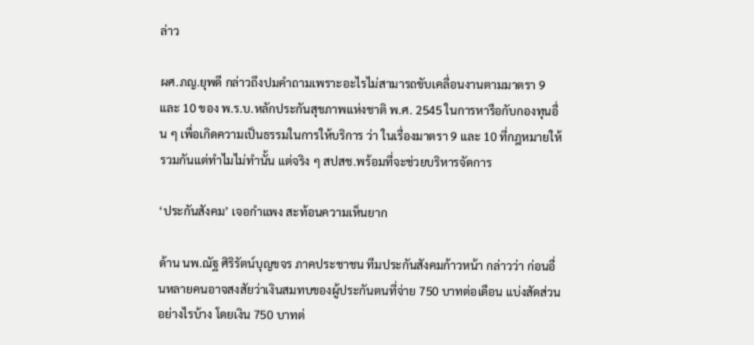ล่าว

ผศ.ภญ.ยุพดี กล่าวถึงปมคำถามเพราะอะไรไม่สามารถขับเคลื่อนงานตามมาตรา 9 และ 10 ของ พ.ร.บ.หลักประกันสุขภาพแห่งชาติ พ.ศ. 2545 ในการหารือกับกองทุนอื่น ๆ เพื่อเกิดความเป็นธรรมในการให้บริการ ว่า ในเรื่องมาตรา 9 และ 10 ที่กฎหมายให้รวมกันแต่ทำไมไม่ทำนั้น แต่จริง ๆ สปสช.พร้อมที่จะช่วยบริหารจัดการ

‘ประกันสังคม’ เจอกำแพง สะท้อนความเห็นยาก

ด้าน นพ.ณัฐ ศิริรัตน์บุญขจร ภาคประชาชน ทีมประกันสังคมก้าวหน้า กล่าวว่า ก่อนอื่นหลายคนอาจสงสัยว่าเงินสมทบของผู้ประกันตนที่จ่าย 750 บาทต่อเดือน แบ่งสัดส่วนอย่างไรบ้าง โดยเงิน 750 บาทต่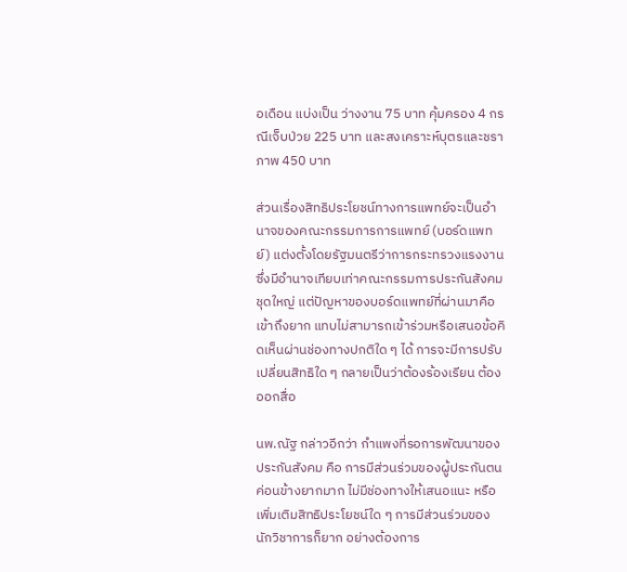อเดือน แบ่งเป็น ว่างงาน 75 บาท คุ้มครอง 4 กรณีเจ็บป่วย 225 บาท และสงเคราะห์บุตรและชราภาพ 450 บาท

ส่วนเรื่องสิทธิประโยชน์ทางการแพทย์จะเป็นอำนาจของคณะกรรมการการแพทย์ (บอร์ดแพทย์) แต่งตั้งโดยรัฐมนตรีว่าการกระทรวงแรงงาน ซึ่งมีอำนาจเทียบเท่าคณะกรรมการประกันสังคมชุดใหญ่ แต่ปัญหาของบอร์ดแพทย์ที่ผ่านมาคือ เข้าถึงยาก แทบไม่สามารถเข้าร่วมหรือเสนอข้อคิดเห็นผ่านช่องทางปกติใด ๆ ได้ การจะมีการปรับเปลี่ยนสิทธิใด ๆ กลายเป็นว่าต้องร้องเรียน ต้องออกสื่อ

นพ.ณัฐ กล่าวอีกว่า กำแพงที่รอการพัฒนาของประกันสังคม คือ การมีส่วนร่วมของผู้ประกันตนค่อนข้างยากมาก ไม่มีช่องทางให้เสนอแนะ หรือเพิ่มเติมสิทธิประโยชน์ใด ๆ การมีส่วนร่วมของนักวิชาการก็ยาก อย่างต้องการ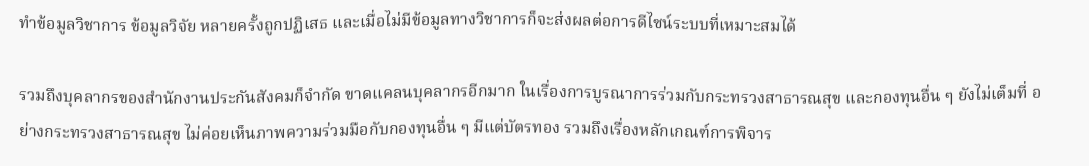ทำข้อมูลวิชาการ ข้อมูลวิจัย หลายครั้งถูกปฏิเสธ และเมื่อไม่มีข้อมูลทางวิชาการก็จะส่งผลต่อการดีไซน์ระบบที่เหมาะสมได้

รวมถึงบุคลากรของสำนักงานประกันสังคมก็จำกัด ขาดแคลนบุคลากรอีกมาก ในเรื่องการบูรณาการร่วมกับกระทรวงสาธารณสุข และกองทุนอื่น ๆ ยังไม่เต็มที่ อย่างกระทรวงสาธารณสุข ไม่ค่อยเห็นภาพความร่วมมือกับกองทุนอื่น ๆ มีแต่บัตรทอง รวมถึงเรื่องหลักเกณฑ์การพิจาร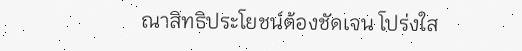ณาสิทธิประโยชน์ต้องชัดเจน โปร่งใส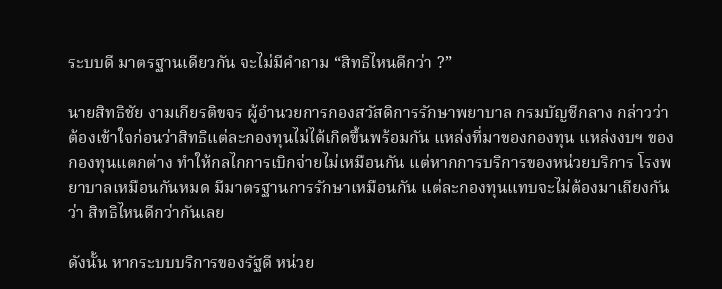ระบบดี มาตรฐานเดียวกัน จะไม่มีคำถาม “สิทธิไหนดีกว่า ?”

นายสิทธิชัย งามเกียรติขจร ผู้อำนวยการกองสวัสดิการรักษาพยาบาล กรมบัญชีกลาง กล่าวว่า ต้องเข้าใจก่อนว่าสิทธิแต่ละกองทุนไม่ได้เกิดขึ้นพร้อมกัน แหล่งที่มาของกองทุน แหล่งงบฯ ของกองทุนแตกต่าง ทำให้กลไกการเบิกจ่ายไม่เหมือนกัน แต่หากการบริการของหน่วยบริการ โรงพยาบาลเหมือนกันหมด มีมาตรฐานการรักษาเหมือนกัน แต่ละกองทุนแทบจะไม่ต้องมาเถียงกันว่า สิทธิไหนดีกว่ากันเลย

ดังนั้น หากระบบบริการของรัฐดี หน่วย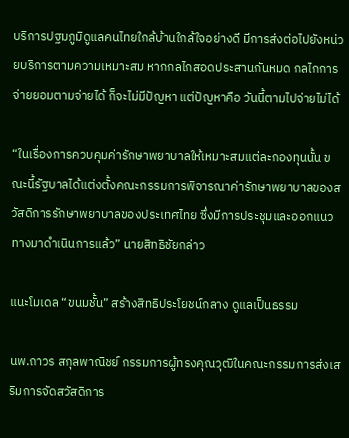บริการปฐมภูมิดูแลคนไทยใกล้บ้านใกล้ใจอย่างดี มีการส่งต่อไปยังหน่วยบริการตามความเหมาะสม หากกลไกสอดประสานกันหมด กลไกการจ่ายยอมตามจ่ายได้ ก็จะไม่มีปัญหา แต่ปัญหาคือ วันนี้ตามไปจ่ายไม่ได้

“ในเรื่องการควบคุมค่ารักษาพยาบาลให้เหมาะสมแต่ละกองทุนนั้น ขณะนี้รัฐบาลได้แต่งตั้งคณะกรรมการพิจารณาค่ารักษาพยาบาลของสวัสดิการรักษาพยาบาลของประเทศไทย ซึ่งมีการประชุมและออกแนวทางมาดำเนินการแล้ว” นายสิทธิชัยกล่าว

แนะโมเดล “ขนมชั้น” สร้างสิทธิประโยชน์กลาง ดูแลเป็นธรรม

นพ.ถาวร สกุลพาณิชย์ กรรมการผู้ทรงคุณวุฒิในคณะกรรมการส่งเสริมการจัดสวัสดิการ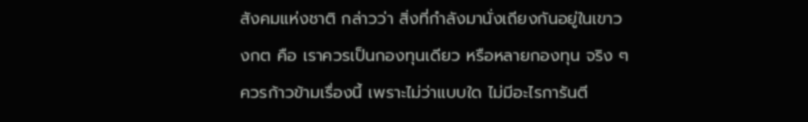สังคมแห่งชาติ กล่าวว่า สิ่งที่กำลังมานั่งเถียงกันอยู่ในเขาวงกต คือ เราควรเป็นกองทุนเดียว หรือหลายกองทุน จริง ๆ ควรก้าวข้ามเรื่องนี้ เพราะไม่ว่าแบบใด ไม่มีอะไรการันตี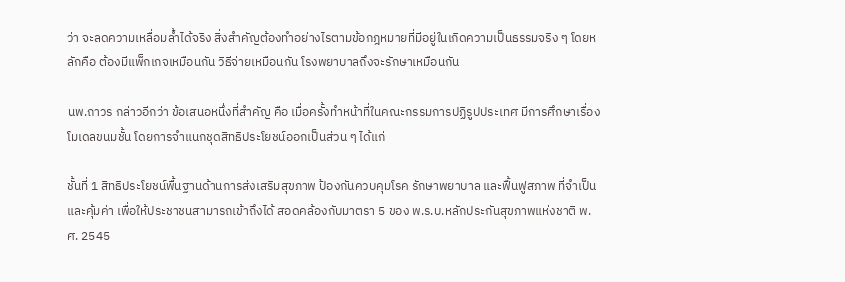ว่า จะลดความเหลื่อมล้ำได้จริง สิ่งสำคัญต้องทำอย่างไรตามข้อกฎหมายที่มีอยู่ในเกิดความเป็นธรรมจริง ๆ โดยหลักคือ ต้องมีแพ็กเกจเหมือนกัน วิธีจ่ายเหมือนกัน โรงพยาบาลถึงจะรักษาเหมือนกัน

นพ.ถาวร กล่าวอีกว่า ข้อเสนอหนึ่งที่สำคัญ คือ เมื่อครั้งทำหน้าที่ในคณะกรรมการปฏิรูปประเทศ มีการศึกษาเรื่องโมเดลขนมชั้น โดยการจำแนกชุดสิทธิประโยชน์ออกเป็นส่วน ๆ ได้แก่

ชั้นที่ 1 สิทธิประโยชน์พื้นฐานด้านการส่งเสริมสุขภาพ ป้องกันควบคุมโรค รักษาพยาบาล และฟื้นฟูสภาพ ที่จำเป็นและคุ้มค่า เพื่อให้ประชาชนสามารถเข้าถึงได้ สอดคล้องกับมาตรา 5 ของ พ.ร.บ.หลักประกันสุขภาพแห่งชาติ พ.ศ. 2545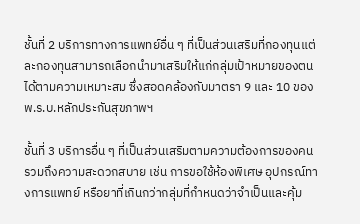ชั้นที่ 2 บริการทางการแพทย์อื่น ๆ ที่เป็นส่วนเสริมที่กองทุนแต่ละกองทุนสามารถเลือกนำมาเสริมให้แก่กลุ่มเป้าหมายของตนได้ตามความเหมาะสม ซึ่งสอดคล้องกับมาตรา 9 และ 10 ของ พ.ร.บ.หลักประกันสุขภาพฯ

ชั้นที่ 3 บริการอื่น ๆ ที่เป็นส่วนเสริมตามความต้องการของคน รวมถึงความสะดวกสบาย เช่น การขอใช้ห้องพิเศษ อุปกรณ์ทางการแพทย์ หรือยาที่เกินกว่ากลุ่มที่กำหนดว่าจำเป็นและคุ้ม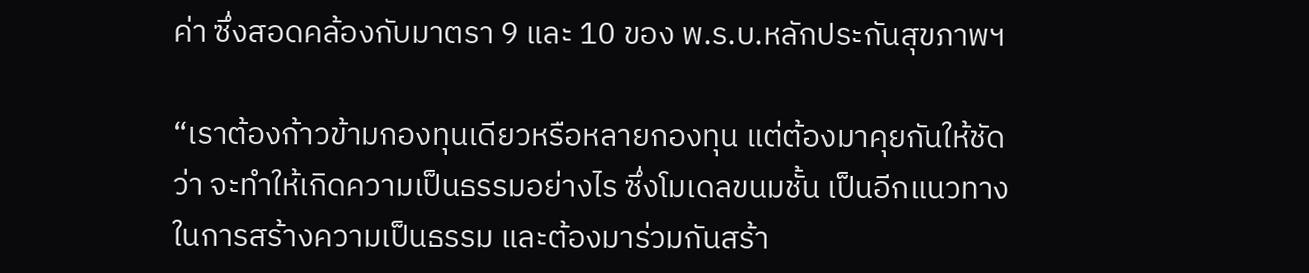ค่า ซึ่งสอดคล้องกับมาตรา 9 และ 10 ของ พ.ร.บ.หลักประกันสุขภาพฯ

“เราต้องก้าวข้ามกองทุนเดียวหรือหลายกองทุน แต่ต้องมาคุยกันให้ชัดว่า จะทำให้เกิดความเป็นธรรมอย่างไร ซึ่งโมเดลขนมชั้น เป็นอีกแนวทางในการสร้างความเป็นธรรม และต้องมาร่วมกันสร้า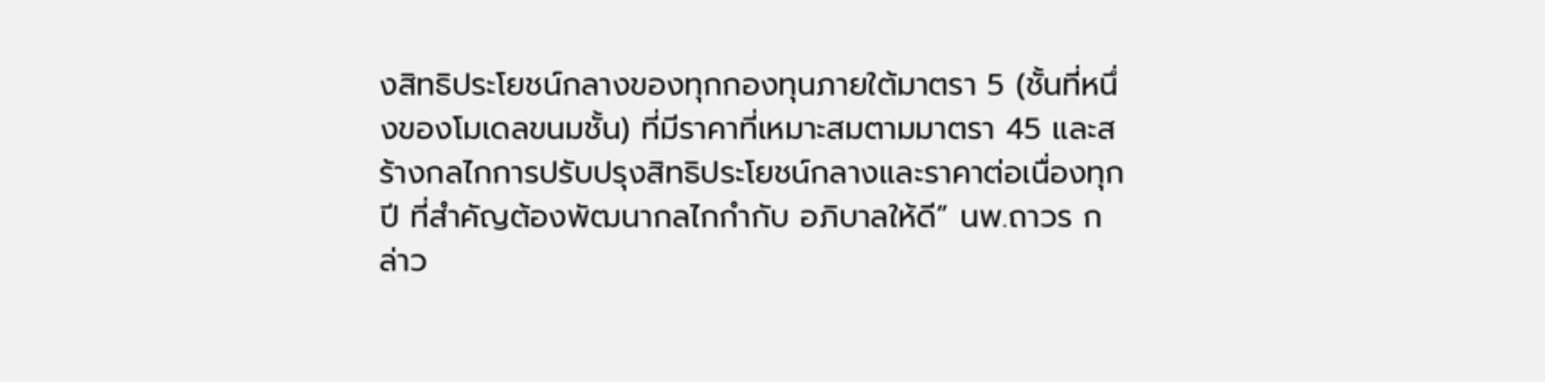งสิทธิประโยชน์กลางของทุกกองทุนภายใต้มาตรา 5 (ชั้นที่หนึ่งของโมเดลขนมชั้น) ที่มีราคาที่เหมาะสมตามมาตรา 45 และสร้างกลไกการปรับปรุงสิทธิประโยชน์กลางและราคาต่อเนื่องทุกปี ที่สำคัญต้องพัฒนากลไกกำกับ อภิบาลให้ดี” นพ.ถาวร กล่าว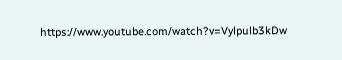https://www.youtube.com/watch?v=Vylpulb3kDw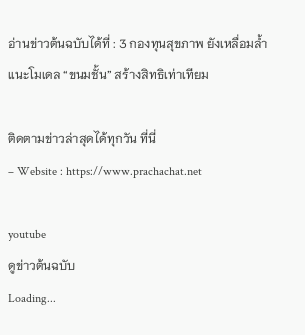อ่านข่าวต้นฉบับได้ที่ : 3 กองทุนสุขภาพ ยังเหลื่อมล้ำ แนะโมเดล “ขนมชั้น” สร้างสิทธิเท่าเทียม

ติดตามข่าวล่าสุดได้ทุกวัน ที่นี่
– Website : https://www.prachachat.net

youtube
ดูข่าวต้นฉบับ
Loading...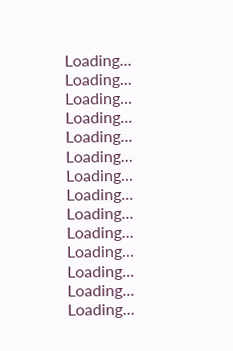Loading...
Loading...
Loading...
Loading...
Loading...
Loading...
Loading...
Loading...
Loading...
Loading...
Loading...
Loading...
Loading...
Loading...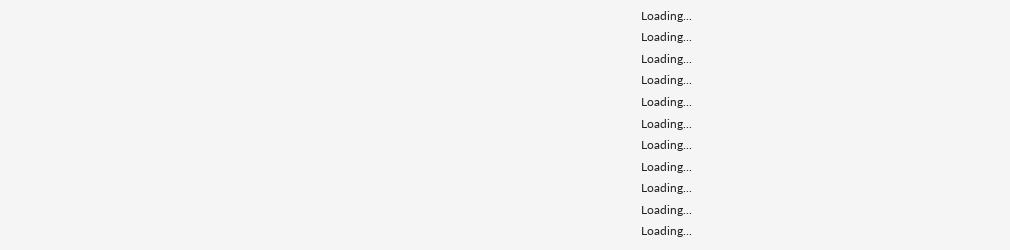Loading...
Loading...
Loading...
Loading...
Loading...
Loading...
Loading...
Loading...
Loading...
Loading...
Loading...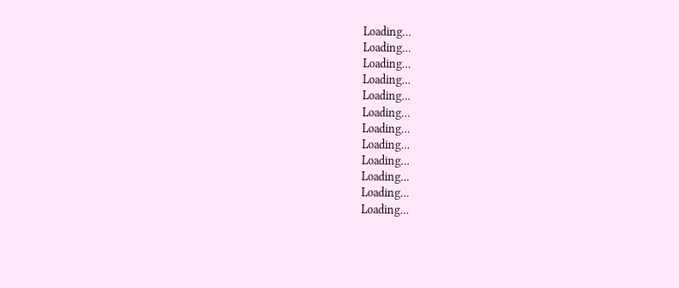Loading...
Loading...
Loading...
Loading...
Loading...
Loading...
Loading...
Loading...
Loading...
Loading...
Loading...
Loading...